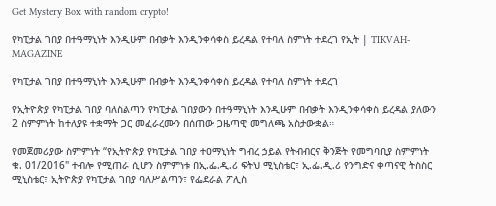Get Mystery Box with random crypto!

የካፒታል ገበያ በተዓማኒነት እንዲሁም በብቃት እንዲንቀሳቀስ ይረዳል የተባለ ስምነት ተደረገ የኢት | TIKVAH-MAGAZINE

የካፒታል ገበያ በተዓማኒነት እንዲሁም በብቃት እንዲንቀሳቀስ ይረዳል የተባለ ስምነት ተደረገ

የኢትዮጵያ የካፒታል ገበያ ባለስልጣን የካፒታል ገበያውን በተዓማኒነት እንዲሁም በብቃት እንዲንቀሳቀስ ይረዳል ያለውን 2 ስምምነት ከተለያዩ ተቋማት ጋር መፈራረሙን በሰጠው ጋዜጣዊ መግለጫ አስታውቋል።

የመጀመሪያው ስምምነት “የኢትዮጵያ የካፒታል ገበያ ተዐማኒነት ግብረ ኃይል የትብብርና ቅንጅት የመግባቢያ ስምምነት ቁ. 01/2016" ተብሎ የሚጠራ ሲሆን ስምምነቱ በኢ.ፌ.ዲ.ሪ ፍትህ ሚኒስቴር፣ ኢ.ፌ.ዲ.ሪ የንግድና ቀጣናዊ ትስስር ሚኒስቴር፣ ኢትዮጵያ የካፒታል ገበያ ባለሥልጣን፣ የፌደራል ፖሊስ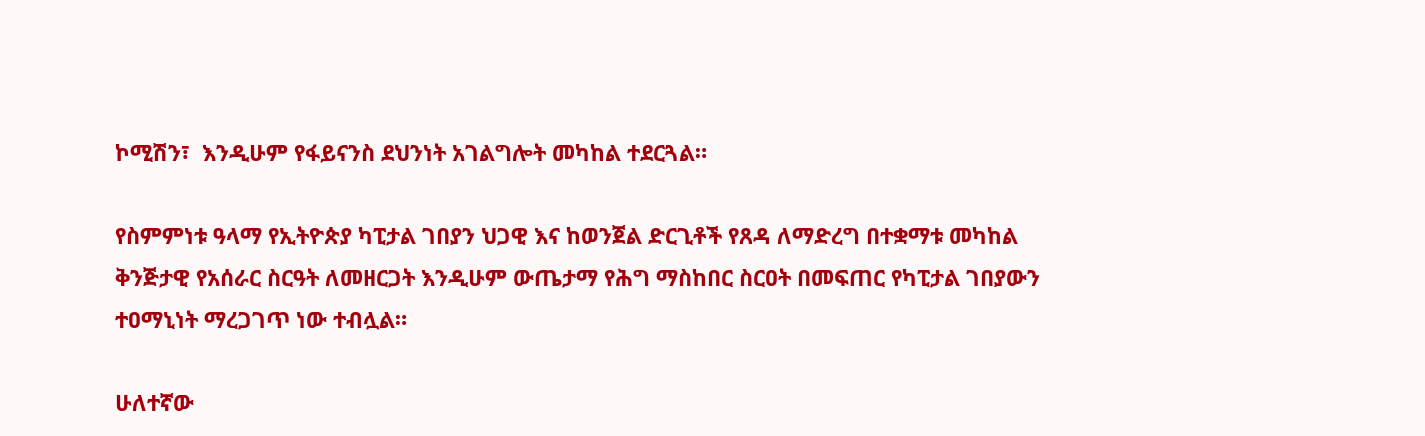ኮሚሽን፣  እንዲሁም የፋይናንስ ደህንነት አገልግሎት መካከል ተደርጓል።

የስምምነቱ ዓላማ የኢትዮጵያ ካፒታል ገበያን ህጋዊ እና ከወንጀል ድርጊቶች የጸዳ ለማድረግ በተቋማቱ መካከል ቅንጅታዊ የአሰራር ስርዓት ለመዘርጋት እንዲሁም ውጤታማ የሕግ ማስከበር ስርዐት በመፍጠር የካፒታል ገበያውን ተዐማኒነት ማረጋገጥ ነው ተብሏል።

ሁለተኛው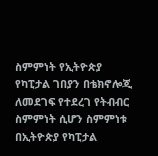ስምምነት የኢትዮጵያ የካፒታል ገበያን በቴክኖሎጂ ለመደገፍ የተደረገ የትብብር ስምምነት ሲሆን ስምምነቱ በኢትዮጵያ የካፒታል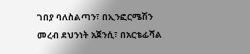ገበያ ባለስልጣን፣ በኢንፎርሜሽን መረብ ደህንነት አጀንሲ፣ በአርቴፊሻል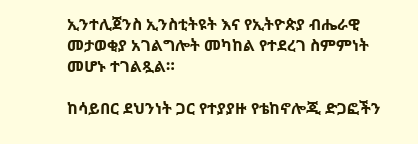ኢንተሊጀንስ ኢንስቲትዩት እና የኢትዮጵያ ብሔራዊ መታወቂያ አገልግሎት መካከል የተደረገ ስምምነት መሆኑ ተገልጿል።

ከሳይበር ደህንነት ጋር የተያያዙ የቴከኖሎጂ ድጋፎችን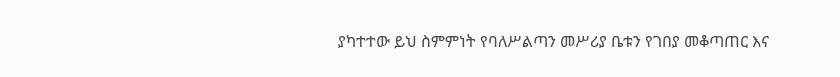ያካተተው ይህ ስምምነት የባለሥልጣን መሥሪያ ቤቱን የገበያ መቆጣጠር እና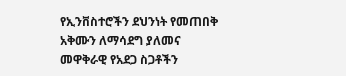የኢንቨስተሮችን ደህንነት የመጠበቅ አቅሙን ለማሳደግ ያለመና መዋቅራዊ የአደጋ ስጋቶችን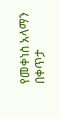የመቀነስ አላማን በቀጥታ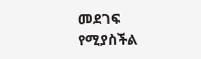መደገፍ የሚያስችል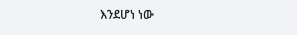እንደሆነ ነው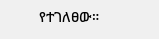የተገለፀው።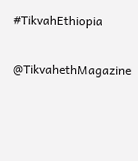#TikvahEthiopia

@TikvahethMagazine